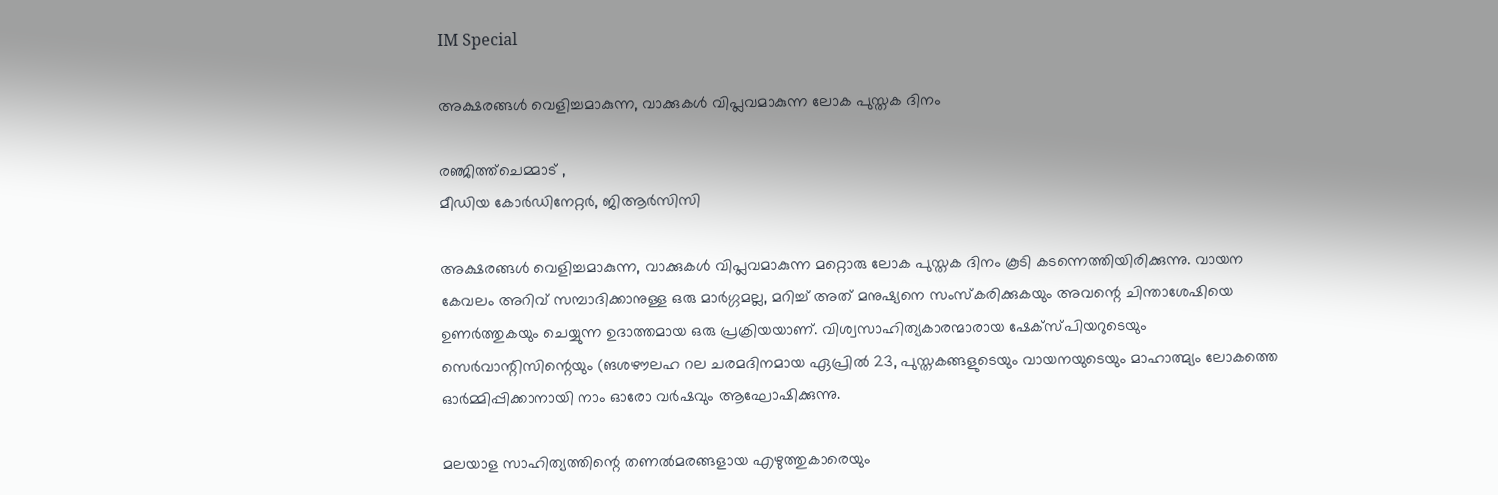IM Special

അക്ഷരങ്ങള്‍ വെളിച്ചമാകുന്ന, വാക്കുകള്‍ വിപ്ലവമാകുന്ന ലോക പുസ്തക ദിനം

രഞ്ജിത്ത്‌ചെമ്മാട് ,
മീഡിയ കോര്‍ഡിനേറ്റര്‍, ജിആര്‍സിസി

അക്ഷരങ്ങള്‍ വെളിച്ചമാകുന്ന, വാക്കുകള്‍ വിപ്ലവമാകുന്ന മറ്റൊരു ലോക പുസ്തക ദിനം കൂടി കടന്നെത്തിയിരിക്കുന്നു. വായന കേവലം അറിവ് സമ്പാദിക്കാനുള്ള ഒരു മാര്‍ഗ്ഗമല്ല, മറിച്ച് അത് മനുഷ്യനെ സംസ്‌കരിക്കുകയും അവന്റെ ചിന്താശേഷിയെ ഉണര്‍ത്തുകയും ചെയ്യുന്ന ഉദാത്തമായ ഒരു പ്രക്രിയയാണ്. വിശ്വസാഹിത്യകാരന്മാരായ ഷേക്‌സ്പിയറുടെയും സെര്‍വാന്റിസിന്റെയും (ങശഴൗലഹ റല ചരമദിനമായ ഏപ്രില്‍ 23, പുസ്തകങ്ങളുടെയും വായനയുടെയും മാഹാത്മ്യം ലോകത്തെ ഓര്‍മ്മിപ്പിക്കാനായി നാം ഓരോ വര്‍ഷവും ആഘോഷിക്കുന്നു.

മലയാള സാഹിത്യത്തിന്റെ തണല്‍മരങ്ങളായ എഴുത്തുകാരെയും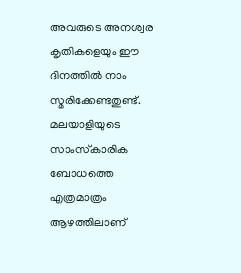അവരുടെ അനശ്വര കൃതികളെയും ഈ ദിനത്തില്‍ നാം സ്മരിക്കേണ്ടതുണ്ട്. മലയാളിയുടെ സാംസ്‌കാരിക ബോധത്തെ എത്രമാത്രം ആഴത്തിലാണ്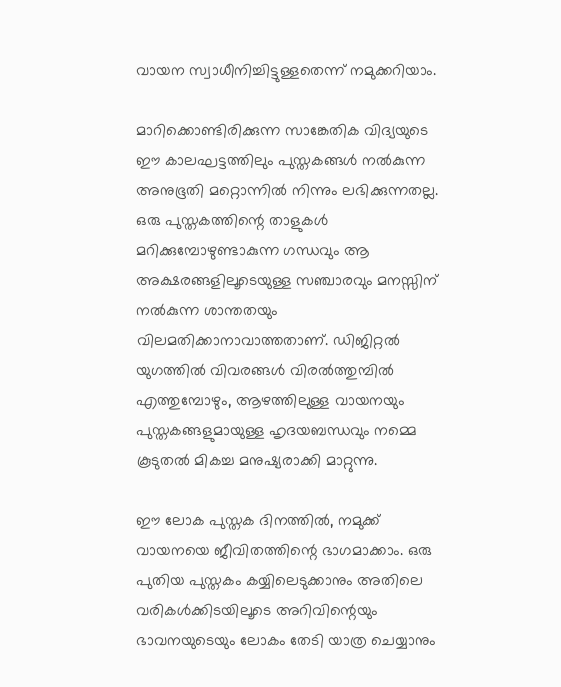വായന സ്വാധീനിച്ചിട്ടുള്ളതെന്ന് നമുക്കറിയാം.

മാറിക്കൊണ്ടിരിക്കുന്ന സാങ്കേതിക വിദ്യയുടെ ഈ കാലഘട്ടത്തിലും പുസ്തകങ്ങള്‍ നല്‍കുന്ന അനുഭൂതി മറ്റൊന്നില്‍ നിന്നും ലഭിക്കുന്നതല്ല. ഒരു പുസ്തകത്തിന്റെ താളുകള്‍ മറിക്കുമ്പോഴുണ്ടാകുന്ന ഗന്ധവും ആ അക്ഷരങ്ങളിലൂടെയുള്ള സഞ്ചാരവും മനസ്സിന് നല്‍കുന്ന ശാന്തതയും വിലമതിക്കാനാവാത്തതാണ്. ഡിജിറ്റല്‍ യുഗത്തില്‍ വിവരങ്ങള്‍ വിരല്‍ത്തുമ്പില്‍ എത്തുമ്പോഴും, ആഴത്തിലുള്ള വായനയും പുസ്തകങ്ങളുമായുള്ള ഹൃദയബന്ധവും നമ്മെ കൂടുതല്‍ മികച്ച മനുഷ്യരാക്കി മാറ്റുന്നു.

ഈ ലോക പുസ്തക ദിനത്തില്‍, നമുക്ക് വായനയെ ജീവിതത്തിന്റെ ഭാഗമാക്കാം. ഒരു പുതിയ പുസ്തകം കയ്യിലെടുക്കാനും അതിലെ വരികള്‍ക്കിടയിലൂടെ അറിവിന്റെയും ഭാവനയുടെയും ലോകം തേടി യാത്ര ചെയ്യാനും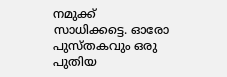നമുക്ക് സാധിക്കട്ടെ. ഓരോ പുസ്തകവും ഒരു പുതിയ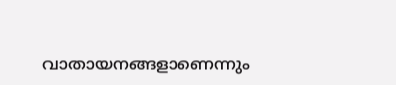വാതായനങ്ങളാണെന്നും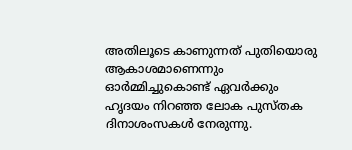അതിലൂടെ കാണുന്നത് പുതിയൊരു ആകാശമാണെന്നും ഓര്‍മ്മിച്ചുകൊണ്ട് ഏവര്‍ക്കും ഹൃദയം നിറഞ്ഞ ലോക പുസ്തക ദിനാശംസകള്‍ നേരുന്നു.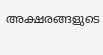അക്ഷരങ്ങളുടെ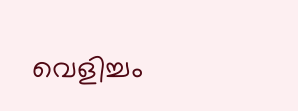വെളിച്ചം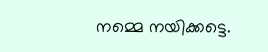നമ്മെ നയിക്കട്ടെ.